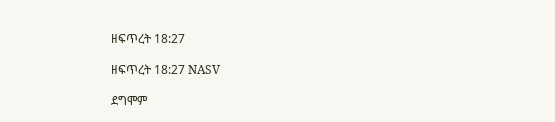ዘፍጥረት 18:27

ዘፍጥረት 18:27 NASV

ደግሞም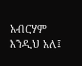አብርሃም እንዲህ አለ፤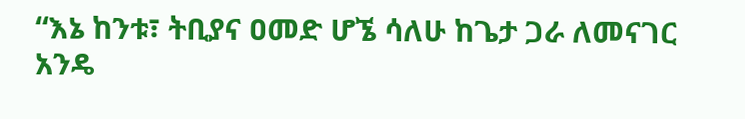“እኔ ከንቱ፣ ትቢያና ዐመድ ሆኜ ሳለሁ ከጌታ ጋራ ለመናገር አንዴ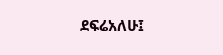ደፍሬአለሁ፤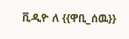ቪዲዮ ለ {{ዋቢ_ሰዉ}}